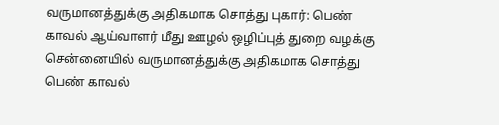வருமானத்துக்கு அதிகமாக சொத்து புகார்: பெண் காவல் ஆய்வாளர் மீது ஊழல் ஒழிப்புத் துறை வழக்கு
சென்னையில் வருமானத்துக்கு அதிகமாக சொத்து பெண் காவல்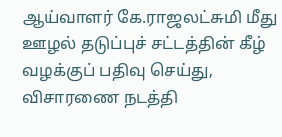ஆய்வாளர் கே.ராஜலட்சுமி மீது ஊழல் தடுப்புச் சட்டத்தின் கீழ் வழக்குப் பதிவு செய்து, விசாரணை நடத்தி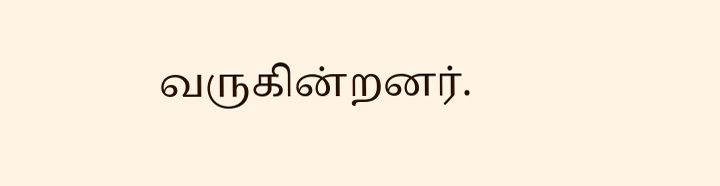வருகின்றனர்.